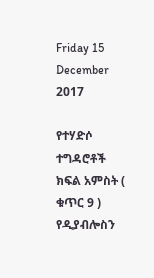Friday 15 December 2017

የተሃድሶ ተግዳሮቶች ክፍል አምስት ( ቁጥር 9 ) የዲያብሎስን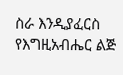ስራ እንዲያፈርስ የእግዚአብሔር ልጅ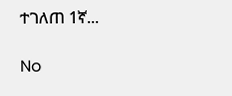ተገለጠ 1ኛ...

No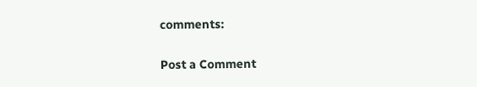comments:

Post a Comment